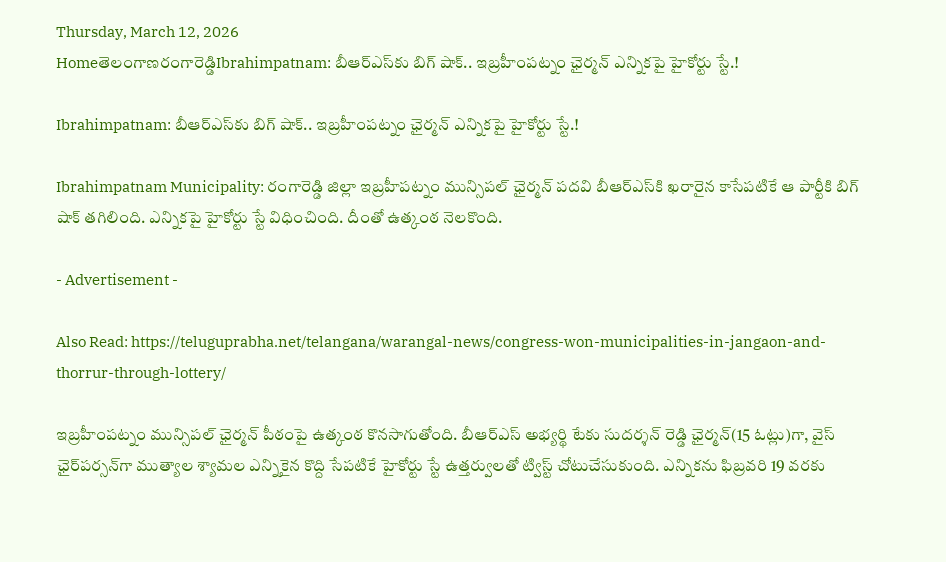Thursday, March 12, 2026
Homeతెలంగాణరంగారెడ్డిIbrahimpatnam: బీఆర్‌ఎస్‌కు బిగ్‌ షాక్‌.. ఇబ్రహీంపట్నం ఛైర్మన్‌ ఎన్నికపై హైకోర్టు స్టే.!

Ibrahimpatnam: బీఆర్‌ఎస్‌కు బిగ్‌ షాక్‌.. ఇబ్రహీంపట్నం ఛైర్మన్‌ ఎన్నికపై హైకోర్టు స్టే.!

Ibrahimpatnam Municipality: రంగారెడ్డి జిల్లా ఇబ్రహీపట్నం మున్సిపల్‌ ఛైర్మన్‌ పదవి బీఆర్‌ఎస్‌కి ఖరారైన కాసేపటికే ఆ పార్టీకి బిగ్‌ షాక్‌ తగిలింది. ఎన్నికపై హైకోర్టు స్టే విధించింది. దీంతో ఉత్కంఠ నెలకొంది.

- Advertisement -

Also Read: https://teluguprabha.net/telangana/warangal-news/congress-won-municipalities-in-jangaon-and-thorrur-through-lottery/

ఇబ్రహీంపట్నం మున్సిపల్‌ ఛైర్మన్‌ పీఠంపై ఉత్కంఠ కొనసాగుతోంది. బీఆర్‌ఎస్‌ అభ్యర్థి టేకు సుదర్శన్ రెడ్డి ఛైర్మన్‌(15 ఓట్లు)గా, వైస్‌ ఛైర్‌పర్సన్‌గా ముత్యాల శ్యామల ఎన్నికైన కొద్ది సేపటికే హైకోర్టు స్టే ఉత్తర్వులతో ట్విస్ట్‌ చోటుచేసుకుంది. ఎన్నికను ఫిబ్రవరి 19 వరకు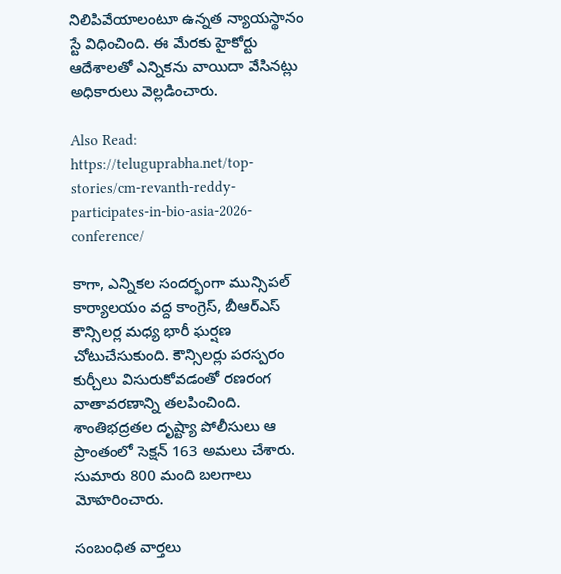నిలిపివేయాలంటూ ఉన్నత న్యాయస్థానం స్టే విధించింది. ఈ మేరకు హైకోర్టు ఆదేశాలతో ఎన్నికను వాయిదా వేసినట్లు అధికారులు వెల్లడించారు.

Also Read: https://teluguprabha.net/top-stories/cm-revanth-reddy-participates-in-bio-asia-2026-conference/

కాగా, ఎన్నికల సందర్భంగా మున్సిపల్ కార్యాలయం వద్ద కాంగ్రెస్, బీఆర్‌ఎస్ కౌన్సిలర్ల మధ్య భారీ ఘర్షణ చోటుచేసుకుంది. కౌన్సిలర్లు పరస్పరం కుర్చీలు విసురుకోవడంతో రణరంగ వాతావరణాన్ని తలపించింది. శాంతిభద్రతల దృష్ట్యా పోలీసులు ఆ ప్రాంతంలో సెక్షన్ 163 అమలు చేశారు. సుమారు 800 మంది బలగాలు మోహరించారు.

సంబంధిత వార్తలు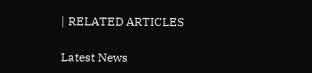| RELATED ARTICLES

Latest News